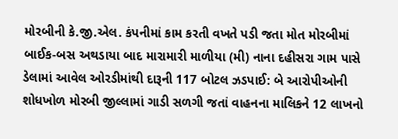મોરબીની કે.જી.એલ. કંપનીમાં કામ કરતી વખતે પડી જતા મોત મોરબીમાં બાઈક-બસ અથડાયા બાદ મારામારી માળીયા (મી) નાના દહીસરા ગામ પાસે ડેલામાં આવેલ ઓરડીમાંથી દારૂની 117 બોટલ ઝડપાઈ: બે આરોપીઓની શોધખોળ મોરબી જીલ્લામાં ગાડી સળગી જતાં વાહનના માલિકને 12 લાખનો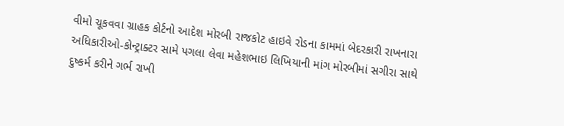વીમો ચૂકવવા ગ્રાહક કોર્ટનો આદેશ મોરબી રાજકોટ હાઇવે રોડના કામમાં બેદરકારી રાખનારા અધિકારીઓ-કોન્ટ્રાક્ટર સામે પગલા લેવા મહેશભાઇ લિખિયાની માંગ મોરબીમાં સગીરા સાથે દુષ્કર્મ કરીને ગર્ભ રાખી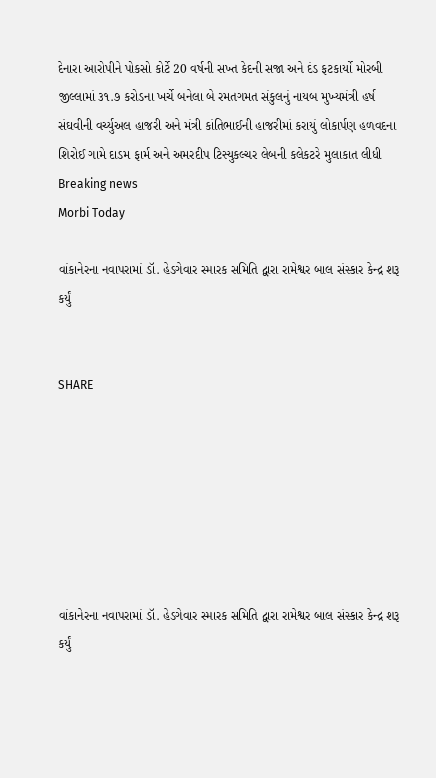દેનારા આરોપીને પોકસો કોર્ટે 20 વર્ષની સખ્ત કેદની સજા અને દંડ ફટકાર્યો મોરબી જીલ્લામાં ૩૧.૭ કરોડના ખર્ચે બનેલા બે રમતગમત સંકુલનું નાયબ મુખ્યમંત્રી હર્ષ સંઘવીની વર્ચ્યુઅલ હાજરી અને મંત્રી કાંતિભાઈની હાજરીમાં કરાયું લોકાર્પણ હળવદના શિરોઈ ગામે દાડમ ફાર્મ અને અમરદીપ ટિસ્યુકલ્ચર લેબની કલેકટરે મુલાકાત લીધી
Breaking news
Morbi Today

વાંકાનેરના નવાપરામાં ડૉ. હેડગેવાર સ્મારક સમિતિ દ્વારા રામેશ્વર બાલ સંસ્કાર કેન્દ્ર શરૂ કર્યું


SHARE







વાંકાનેરના નવાપરામાં ડૉ. હેડગેવાર સ્મારક સમિતિ દ્વારા રામેશ્વર બાલ સંસ્કાર કેન્દ્ર શરૂ કર્યું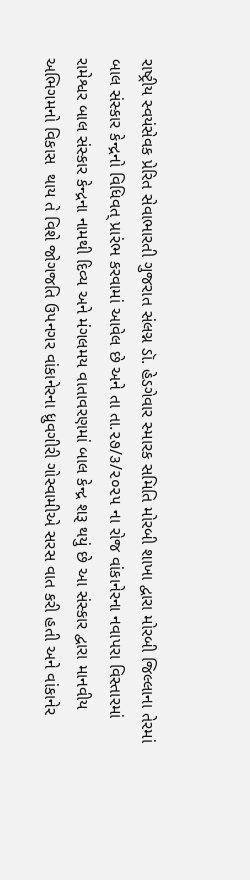રાષ્ટ્રીય સ્વયંસેવક પ્રેરિત સેવાભારતી ગુજરાત સંલગ્ન ડૉ. હેડગેવાર સ્મારક સમિતિ મોરબી શાખા દ્વારા મોરબી જિલ્લાના તેરમાં બાલ સંસ્કાર કેન્દ્રનો વિધિવત્ પ્રારંભ કરવામાં આવેલ છે અને તા તા.૨૭/૩/૨૦૨૫ ના રોજ વાંકાનેરના નવાપરા વિસ્તારમાં રામેશ્વર બાલ સંસ્કાર કેન્દ્રના નામથી દિવ્ય અને મંગલમય વાતાવરણમાં બાલ કેન્દ્ર શરૂ થયું છે આ સંસ્કાર દ્વારા માનવીય અભિગમનો વિકાસ  થાય તે વિશે જોગજતિ ઉપનગર વાંકાનેરના ધ્રુવગીરી ગોસ્વામીએ સરસ વાત કરી હતી અને વાંકાનેર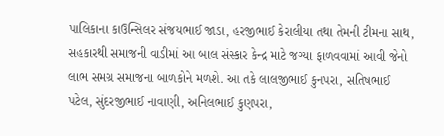પાલિકાના કાઉન્સિલર સંજયભાઈ જાડા, હરજીભાઈ કેરાલીયા તથા તેમની ટીમના સાથ, સહકારથી સમાજની વાડીમાં આ બાલ સંસ્કાર કેન્દ્ર માટે જગ્યા ફાળવવામાં આવી જેનો લાભ સમગ્ર સમાજના બાળકોને મળશે. આ તકે લાલજીભાઈ કુનપરા, સતિષભાઈ પટેલ, સુંદરજીભાઈ નાવાણી, અનિલભાઈ કુણપરા,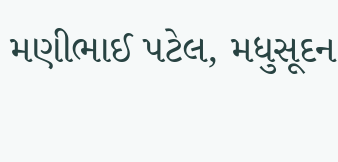મણીભાઈ પટેલ, મધુસૂદન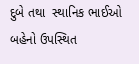દુબે તથા  સ્થાનિક ભાઈઓ બહેનો ઉપસ્થિત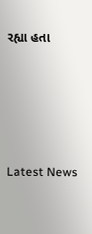રહ્યા હતા






Latest News